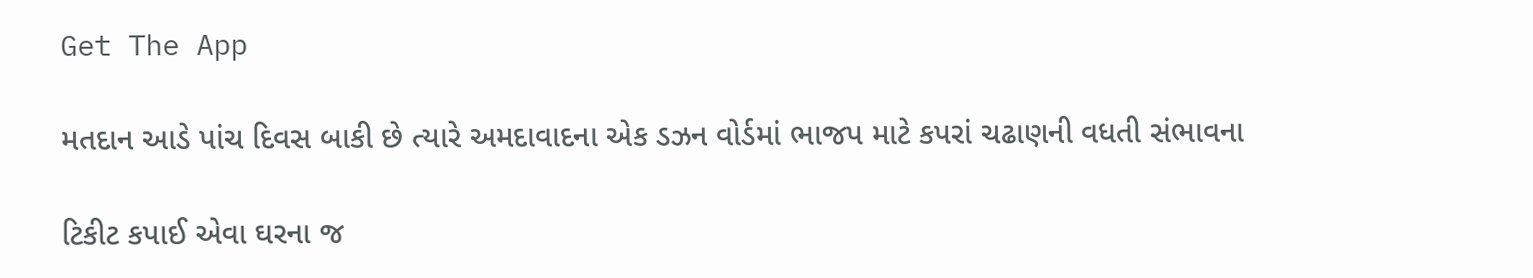Get The App

મતદાન આડે પાંચ દિવસ બાકી છે ત્યારે અમદાવાદના એક ડઝન વોર્ડમાં ભાજપ માટે કપરાં ચઢાણની વધતી સંભાવના

ટિકીટ કપાઈ એવા ઘરના જ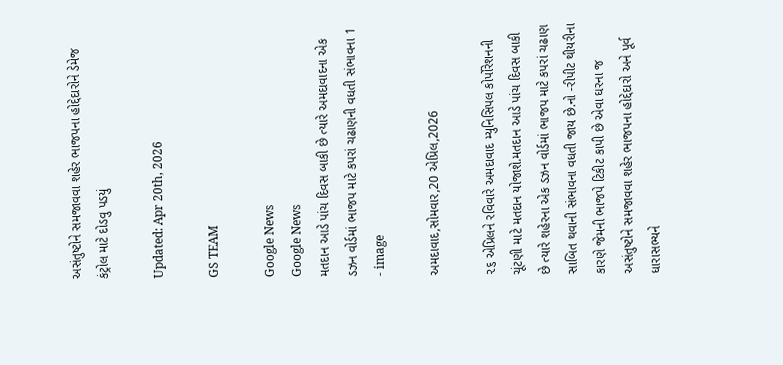અસંતુષ્ટોને સમજાવવા શહેર ભાજપના હોદ્દેદારોને ડેમેજ કંટ્રોલ માટે દોડવુ પડયું

Updated: Apr 20th, 2026

GS TEAM

Google News
Google News
મતદાન આડે પાંચ દિવસ બાકી છે ત્યારે અમદાવાદના એક ડઝન વોર્ડમાં ભાજપ માટે કપરાં ચઢાણની વધતી સંભાવના 1 - image

અમદાવાદ,સોમવાર,20 એપ્રિલ,2026

૨૬ એપ્રિલને રવિવારે અમદાવાદ મ્યુનિસિપલ કોર્પોરેશનની ચૂંટણી માટે મતદાન યોજાશે.મતદાન આડે પાંચ દિવસ બાકી છે ત્યારે શહેરના એક ડઝન વોર્ડમાં ભાજપ માટે કપરાં ચઢાણ સાબિત થવાની સંભાવના વધતી જાય છે.નો -રીપીટ થીયરીના કારણે જેમની ભાજપે ટિકીટ કાપી છે એવા ઘરના જ અસંતુષ્ટોને સમજાવવા શહેર ભાજપના હોદ્દેદારો અને પૂર્વ ધારાસભ્યને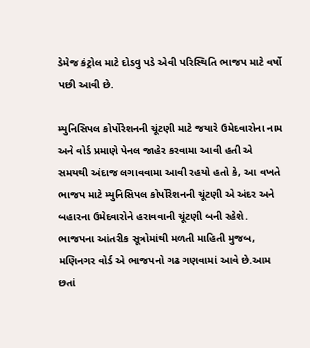ડેમેજ કંટ્રોલ માટે દોડવુ પડે એવી પરિસ્થિતિ ભાજપ માટે વર્ષો પછી આવી છે.

મ્યુનિસિપલ કોર્પોરેશનની ચૂંટણી માટે જયારે ઉમેદવારોના નામ અને વોર્ડ પ્રમાણે પેનલ જાહેર કરવામા આવી હતી એ સમયથી અંદાજ લગાવવામા આવી રહયો હતો કે, આ વખતે ભાજપ માટે મ્યુનિસિપલ કોર્પોરેશનની ચૂંટણી એ અંદર અને બહારના ઉમેદવારોને હરાવવાની ચૂંટણી બની રહેશે. ભાજપના આંતરીક સૂત્રોમાંથી મળતી માહિતી મુજબ, મણિનગર વોર્ડ એ ભાજપનો ગઢ ગણવામાં આવે છે.આમ છતાં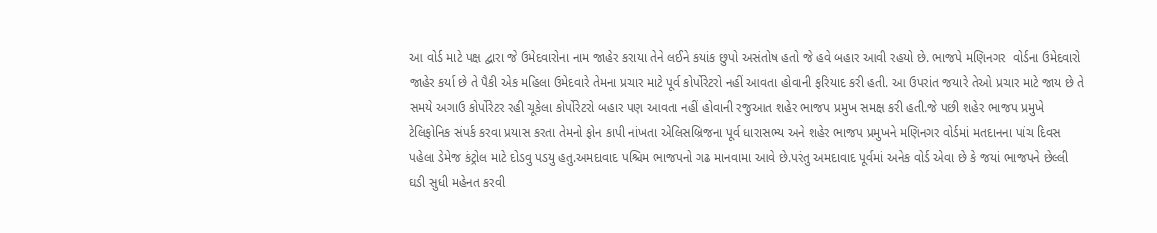આ વોર્ડ માટે પક્ષ દ્વારા જે ઉમેદવારોના નામ જાહેર કરાયા તેને લઈને કયાંક છુપો અસંતોષ હતો જે હવે બહાર આવી રહયો છે. ભાજપે મણિનગર  વોર્ડના ઉમેદવારો જાહેર કર્યા છે તે પૈકી એક મહિલા ઉમેદવારે તેમના પ્રચાર માટે પૂર્વ કોર્પોરેટરો નહીં આવતા હોવાની ફરિયાદ કરી હતી. આ ઉપરાંત જયારે તેઓ પ્રચાર માટે જાય છે તે સમયે અગાઉ કોર્પોરેટર રહી ચૂકેલા કોર્પોરેટરો બહાર પણ આવતા નહીં હોવાની રજુઆત શહેર ભાજપ પ્રમુખ સમક્ષ કરી હતી.જે પછી શહેર ભાજપ પ્રમુખે ટેલિફોનિક સંપર્ક કરવા પ્રયાસ કરતા તેમનો ફોન કાપી નાંખતા એલિસબ્રિજના પૂર્વ ધારાસભ્ય અને શહેર ભાજપ પ્રમુખને મણિનગર વોર્ડમાં મતદાનના પાંચ દિવસ પહેલા ડેમેજ કંટ્રોલ માટે દોડવુ પડયુ હતુ.અમદાવાદ પશ્ચિમ ભાજપનો ગઢ માનવામા આવે છે.પરંતુ અમદાવાદ પૂર્વમાં અનેક વોર્ડ એવા છે કે જયાં ભાજપને છેલ્લી ઘડી સુધી મહેનત કરવી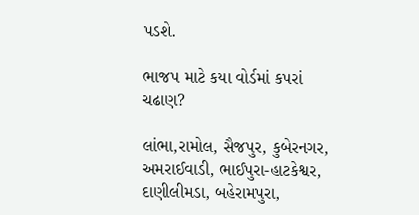પડશે.

ભાજપ માટે કયા વોર્ડમાં કપરાં ચઢાણ?

લાંભા,રામોલ, સૈજપુર, કુબેરનગર, અમરાઈવાડી, ભાઈપુરા-હાટકેશ્વર, દાણીલીમડા, બહેરામપુરા,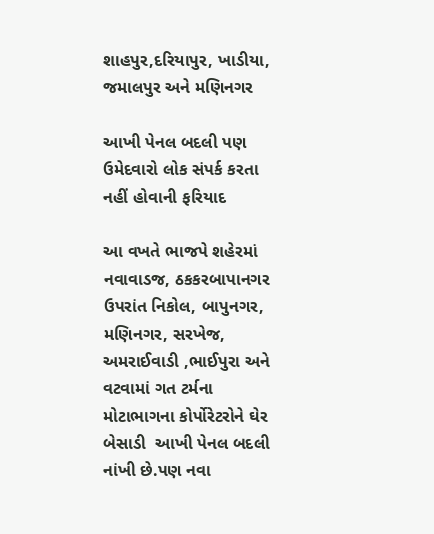શાહપુર,દરિયાપુર, ખાડીયા, જમાલપુર અને મણિનગર

આખી પેનલ બદલી પણ ઉમેદવારો લોક સંપર્ક કરતા નહીં હોવાની ફરિયાદ

આ વખતે ભાજપે શહેરમાં નવાવાડજ, ઠકકરબાપાનગર ઉપરાંત નિકોલ, બાપુનગર, મણિનગર, સરખેજ, અમરાઈવાડી ,ભાઈપુરા અને વટવામાં ગત ટર્મના મોટાભાગના કોર્પોરેટરોને ઘેર બેસાડી  આખી પેનલ બદલી નાંખી છે.પણ નવા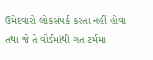ઉમેદવારો લોકસંપર્ક કરતા નહીં હોવા તથા જે તે વોર્ડમાંથી ગત ટર્મમા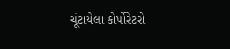ચૂંટાયેલા કોર્પોરેટરો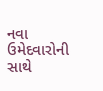નવા ઉમેદવારોની સાથે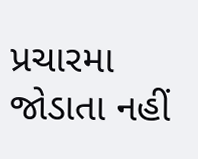પ્રચારમા જોડાતા નહીં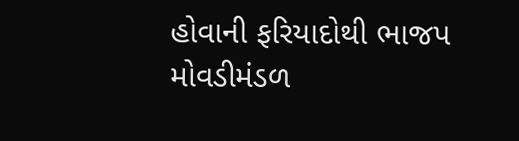હોવાની ફરિયાદોથી ભાજપ મોવડીમંડળ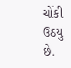ચોંકી ઉઠયુ છે.